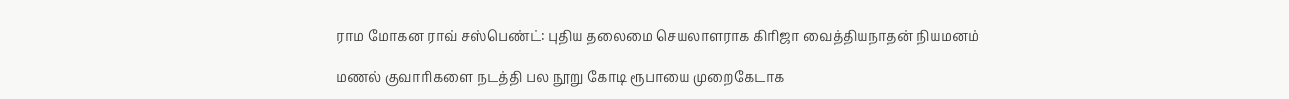ராம மோகன ராவ் சஸ்பெண்ட்: புதிய தலைமை செயலாளராக கிரிஜா வைத்தியநாதன் நியமனம்

மணல் குவாரிகளை நடத்தி பல நூறு கோடி ரூபாயை முறைகேடாக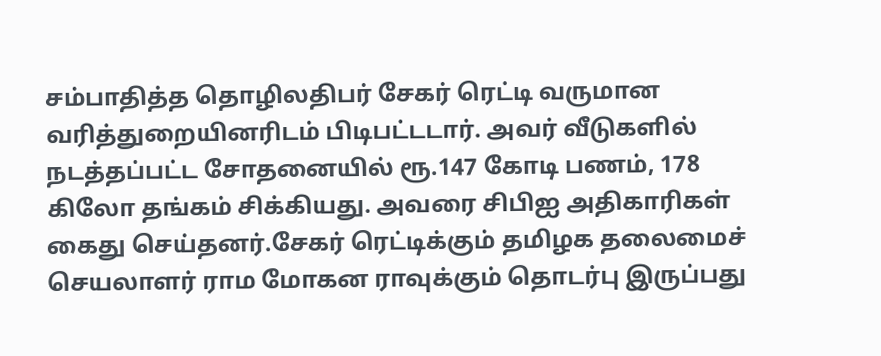சம்பாதித்த தொழிலதிபர் சேகர் ரெட்டி வருமான வரித்துறையினரிடம் பிடிபட்டடார். அவர் வீடுகளில் நடத்தப்பட்ட சோதனையில் ரூ.147 கோடி பணம், 178 கிலோ தங்கம் சிக்கியது. அவரை சிபிஐ அதிகாரிகள் கைது செய்தனர்.சேகர் ரெட்டிக்கும் தமிழக தலைமைச் செயலாளர் ராம மோகன ராவுக்கும் தொடர்பு இருப்பது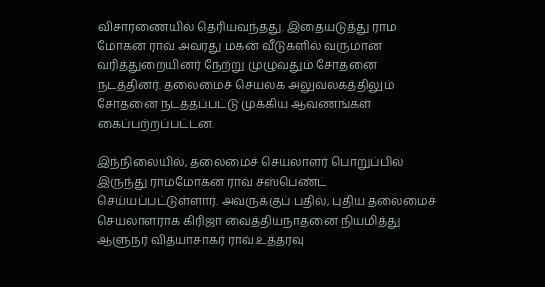விசாரணையில் தெரியவந்தது. இதையடுத்து ராம மோகன ராவ் அவரது மகன் வீடுகளில் வருமான வரித்துறையினர் நேற்று முழுவதும் சோதனை நடத்தினர். தலைமைச் செயலக அலுவலகத்திலும் சோதனை நடத்தப்பட்டு முக்கிய ஆவணங்கள் கைப்பற்றப்பட்டன.

இந்நிலையில், தலைமைச் செயலாளர் பொறுப்பில் இருந்து ராமமோகன ராவ் சஸ்பெண்ட் செய்யப்பட்டுள்ளார். அவருக்குப் பதில், புதிய தலைமைச் செயலாளராக கிரிஜா வைத்தியநாதனை நியமித்து ஆளுநர் வித்யாசாகர் ராவ் உத்தரவு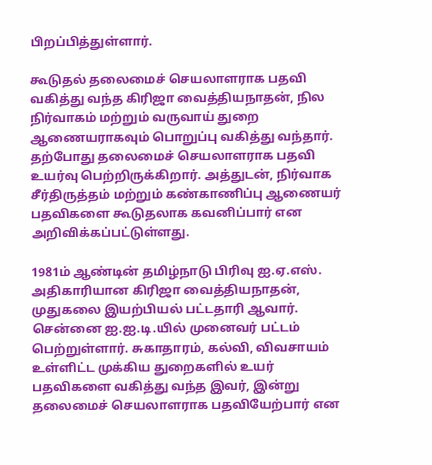பிறப்பித்துள்ளார்.

கூடுதல் தலைமைச் செயலாளராக பதவி வகித்து வந்த கிரிஜா வைத்தியநாதன், நில நிர்வாகம் மற்றும் வருவாய் துறை ஆணையராகவும் பொறுப்பு வகித்து வந்தார். தற்போது தலைமைச் செயலாளராக பதவி உயர்வு பெற்றிருக்கிறார். அத்துடன், நிர்வாக சீர்திருத்தம் மற்றும் கண்காணிப்பு ஆணையர் பதவிகளை கூடுதலாக கவனிப்பார் என அறிவிக்கப்பட்டுள்ளது.

1981ம் ஆண்டின் தமிழ்நாடு பிரிவு ஐ.ஏ.எஸ். அதிகாரியான கிரிஜா வைத்தியநாதன், முதுகலை இயற்பியல் பட்டதாரி ஆவார்.
சென்னை ஐ.ஐ.டி.யில் முனைவர் பட்டம் பெற்றுள்ளார். சுகாதாரம், கல்வி, விவசாயம் உள்ளிட்ட முக்கிய துறைகளில் உயர் பதவிகளை வகித்து வந்த இவர், இன்று தலைமைச் செயலாளராக பதவியேற்பார் என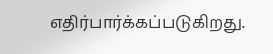எதிர்பார்க்கப்படுகிறது.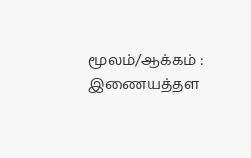மூலம்/ஆக்கம் : இணையத்தள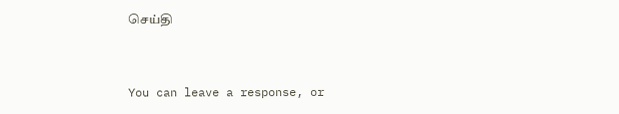செய்தி


You can leave a response, or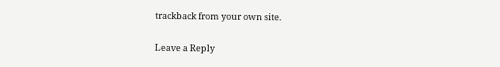trackback from your own site.

Leave a Reply